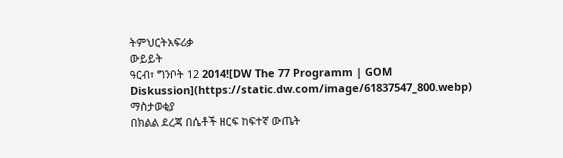ትምህርትአፍሪቃ
ውይይት
ዓርብ፣ ግንቦት 12 2014![DW The 77 Programm | GOM Diskussion](https://static.dw.com/image/61837547_800.webp)
ማስታወቂያ
በክልል ደረጃ በሴቶች ዘርፍ ከፍተኛ ውጤት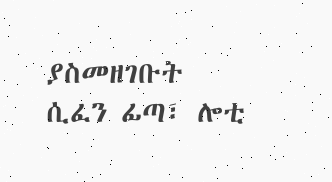ያስመዘገቡት ሲፈን ፊጣ፣ ሎቲ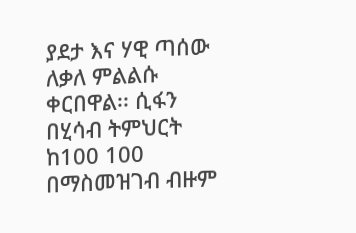ያደታ እና ሃዊ ጣሰው ለቃለ ምልልሱ ቀርበዋል፡፡ ሲፋን በሂሳብ ትምህርት ከ100 100 በማስመዝገብ ብዙም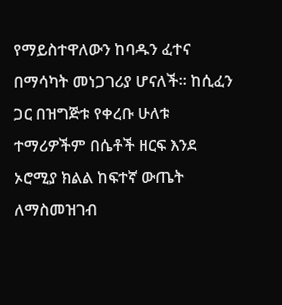የማይስተዋለውን ከባዱን ፈተና በማሳካት መነጋገሪያ ሆናለች፡፡ ከሲፈን ጋር በዝግጅቱ የቀረቡ ሁለቱ ተማሪዎችም በሴቶች ዘርፍ እንደ ኦሮሚያ ክልል ከፍተኛ ውጤት ለማስመዝገብ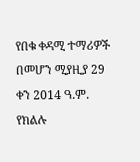የበቁ ቀዳሚ ተማሪዎች በመሆን ሚያዚያ 29 ቀን 2014 ዓ.ም. የክልሉ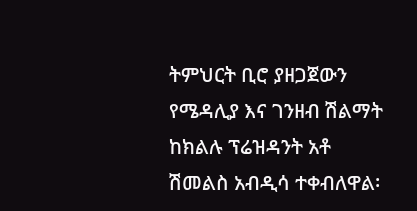ትምህርት ቢሮ ያዘጋጀውን የሜዳሊያ እና ገንዘብ ሽልማት ከክልሉ ፕሬዝዳንት አቶ ሽመልስ አብዲሳ ተቀብለዋል፡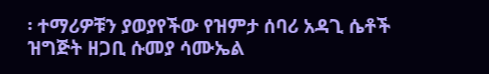፡ ተማሪዎቹን ያወያየችው የዝምታ ሰባሪ አዳጊ ሴቶች ዝግጅት ዘጋቢ ሱመያ ሳሙኤል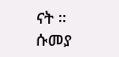ናት ።
ሱመያ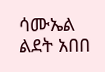ሳሙኤል
ልደት አበበ